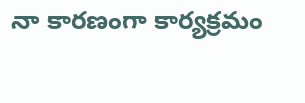నా కారణంగా కార్యక్రమం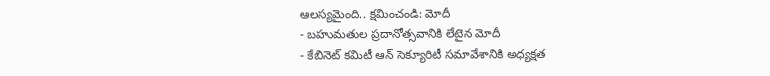ఆలస్యమైంది.. క్షమించండి: మోదీ
- బహుమతుల ప్రదానోత్సవానికి లేటైన మోదీ
- కేబినెట్ కమిటీ ఆన్ సెక్యూరిటీ సమావేశానికి అధ్యక్షత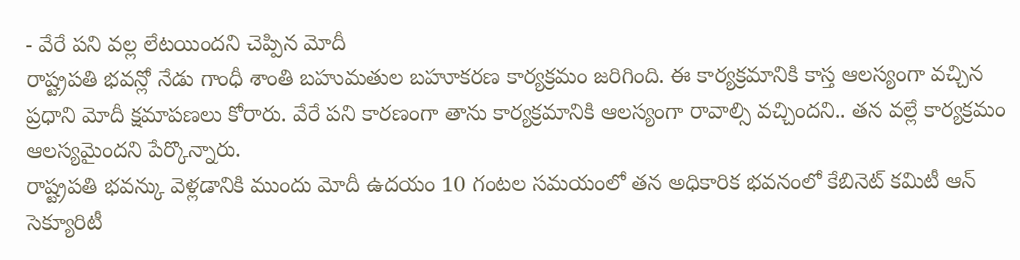- వేరే పని వల్ల లేటయిందని చెప్పిన మోదీ
రాష్ట్రపతి భవన్లో నేడు గాంధీ శాంతి బహుమతుల బహూకరణ కార్యక్రమం జరిగింది. ఈ కార్యక్రమానికి కాస్త ఆలస్యంగా వచ్చిన ప్రధాని మోదీ క్షమాపణలు కోరారు. వేరే పని కారణంగా తాను కార్యక్రమానికి ఆలస్యంగా రావాల్సి వచ్చిందని.. తన వల్లే కార్యక్రమం ఆలస్యమైందని పేర్కొన్నారు.
రాష్ట్రపతి భవన్కు వెళ్లడానికి ముందు మోదీ ఉదయం 10 గంటల సమయంలో తన అధికారిక భవనంలో కేబినెట్ కమిటీ ఆన్ సెక్యూరిటీ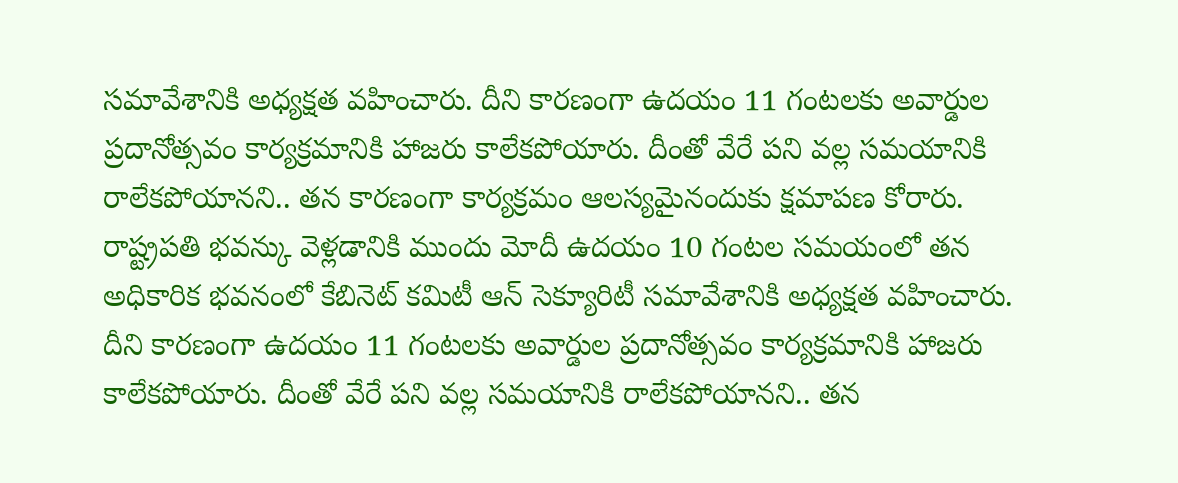సమావేశానికి అధ్యక్షత వహించారు. దీని కారణంగా ఉదయం 11 గంటలకు అవార్డుల ప్రదానోత్సవం కార్యక్రమానికి హాజరు కాలేకపోయారు. దీంతో వేరే పని వల్ల సమయానికి రాలేకపోయానని.. తన కారణంగా కార్యక్రమం ఆలస్యమైనందుకు క్షమాపణ కోరారు.
రాష్ట్రపతి భవన్కు వెళ్లడానికి ముందు మోదీ ఉదయం 10 గంటల సమయంలో తన అధికారిక భవనంలో కేబినెట్ కమిటీ ఆన్ సెక్యూరిటీ సమావేశానికి అధ్యక్షత వహించారు. దీని కారణంగా ఉదయం 11 గంటలకు అవార్డుల ప్రదానోత్సవం కార్యక్రమానికి హాజరు కాలేకపోయారు. దీంతో వేరే పని వల్ల సమయానికి రాలేకపోయానని.. తన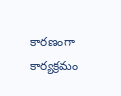కారణంగా కార్యక్రమం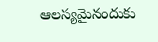ఆలస్యమైనందుకు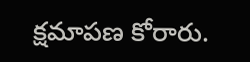క్షమాపణ కోరారు.